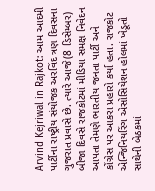Arvind Kejriwal in Rajkot: આમ આદમી પાર્ટીના રાષ્ટ્રીય સંયોજક અરવિંદ ત્રણ દિવસના ગુજરાત પ્રવાસે છે. ત્યારે આજે(8 ડિસેમ્બર) બીજા દિવસે રાજકોટમાં મીડિયા સમક્ષ નિવેદન આપતા તેમણે ભારતીય જનતા પાર્ટી અને કોંગ્રેસ પર આકરા પ્રહારો કર્યા હતા. રાજકોટ એન્જિનિયરિંગ એસોસિયેશન હોલમાં ખેડૂતો સાથેની બેઠકમાં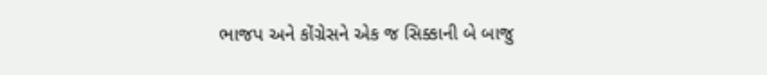ભાજપ અને કોંગ્રેસને એક જ સિક્કાની બે બાજુ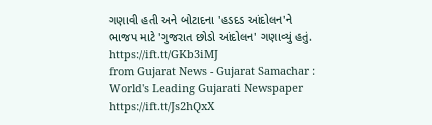ગણાવી હતી અને બોટાદના 'હડદડ આંદોલન'ને ભાજપ માટે 'ગુજરાત છોડો આંદોલન' ગણાવ્યું હતું.
https://ift.tt/GKb3iMJ
from Gujarat News - Gujarat Samachar : World's Leading Gujarati Newspaper https://ift.tt/Js2hQxX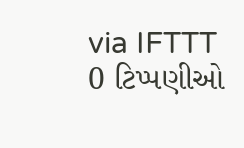via IFTTT
0 ટિપ્પણીઓ